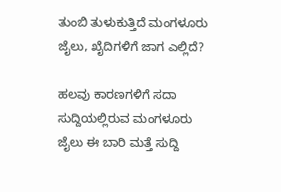ತುಂಬಿ ತುಳುಕುತ್ತಿದೆ ಮಂಗಳೂರು ಜೈಲು, ಖೈದಿಗಳಿಗೆ ಜಾಗ ಎಲ್ಲಿದೆ?

ಹಲವು ಕಾರಣಗಳಿಗೆ ಸದಾ ಸುದ್ದಿಯಲ್ಲಿರುವ ಮಂಗಳೂರು ಜೈಲು ಈ ಬಾರಿ ಮತ್ತೆ ಸುದ್ದಿ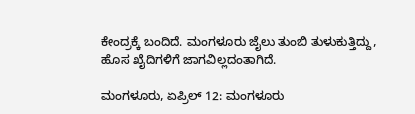ಕೇಂದ್ರಕ್ಕೆ ಬಂದಿದೆ. ಮಂಗಳೂರು ಜೈಲು ತುಂಬಿ ತುಳುಕುತ್ತಿದ್ದು, ಹೊಸ ಖೈದಿಗಳಿಗೆ ಜಾಗವಿಲ್ಲದಂತಾಗಿದೆ.

ಮಂಗಳೂರು, ಏಪ್ರಿಲ್ 12: ಮಂಗಳೂರು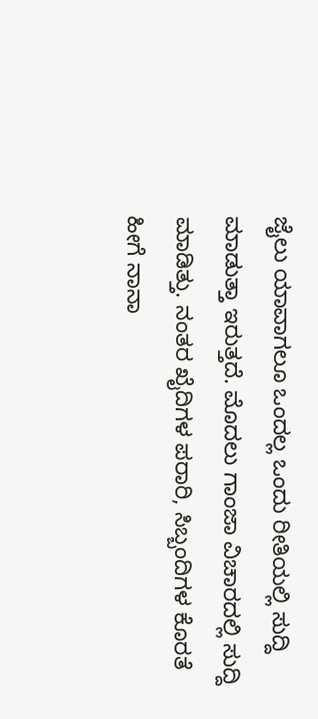ಜೈಲು ಯಾವಾಗಲೂ ಒಂದಲ್ಲ ಒಂದು ರೀತಿಯಲ್ಲಿ ಸುದ್ದಿ ಮಾಡುತ್ತಾ ಇರುತ್ತದೆ. ಮೊದಲು ಗಾಂಜಾ ವಿಚಾರದಲ್ಲಿ ಸುದ್ದಿ ಮಾಡಿತ್ತು. ನಂತರ ಖೈದಿಗಳ ಪರಾರಿ, ಸಿಬ್ಬಂದಿಗಳ ಕೊರತೆ ಹೀಗೆ ನಾನಾ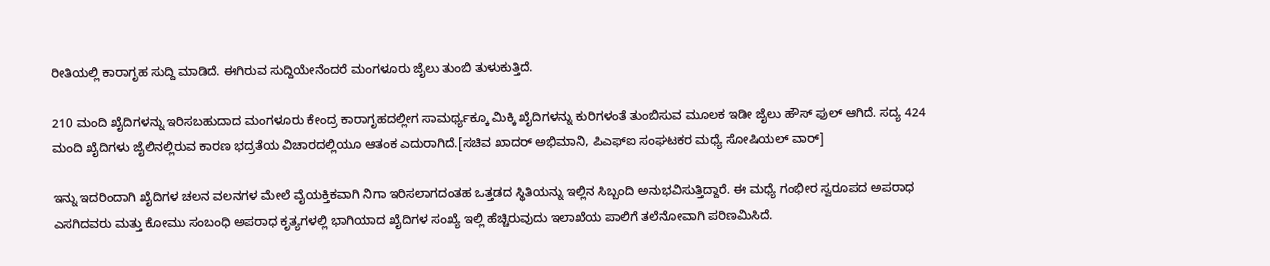ರೀತಿಯಲ್ಲಿ ಕಾರಾಗೃಹ ಸುದ್ದಿ ಮಾಡಿದೆ. ಈಗಿರುವ ಸುದ್ದಿಯೇನೆಂದರೆ ಮಂಗಳೂರು ಜೈಲು ತುಂಬಿ ತುಳುಕುತ್ತಿದೆ.

210 ಮಂದಿ ಖೈದಿಗಳನ್ನು ಇರಿಸಬಹುದಾದ ಮಂಗಳೂರು ಕೇಂದ್ರ ಕಾರಾಗೃಹದಲ್ಲೀಗ ಸಾಮರ್ಥ್ಯಕ್ಕೂ ಮಿಕ್ಕಿ ಖೈದಿಗಳನ್ನು ಕುರಿಗಳಂತೆ ತುಂಬಿಸುವ ಮೂಲಕ ಇಡೀ ಜೈಲು ಹೌಸ್ ಫುಲ್ ಆಗಿದೆ. ಸದ್ಯ 424 ಮಂದಿ ಖೈದಿಗಳು ಜೈಲಿನಲ್ಲಿರುವ ಕಾರಣ ಭದ್ರತೆಯ ವಿಚಾರದಲ್ಲಿಯೂ ಆತಂಕ ಎದುರಾಗಿದೆ.[ಸಚಿವ ಖಾದರ್ ಅಭಿಮಾನಿ, ಪಿಎಫ್ಐ ಸಂಘಟಕರ ಮಧ್ಯೆ ಸೋಷಿಯಲ್ ವಾರ್]

ಇನ್ನು ಇದರಿಂದಾಗಿ ಖೈದಿಗಳ ಚಲನ ವಲನಗಳ ಮೇಲೆ ವೈಯಕ್ತಿಕವಾಗಿ ನಿಗಾ ಇರಿಸಲಾಗದಂತಹ ಒತ್ತಡದ ಸ್ಥಿತಿಯನ್ನು ಇಲ್ಲಿನ ಸಿಬ್ಬಂದಿ ಅನುಭವಿಸುತ್ತಿದ್ದಾರೆ. ಈ ಮಧ್ಯೆ ಗಂಭೀರ ಸ್ವರೂಪದ ಅಪರಾಧ ಎಸಗಿದವರು ಮತ್ತು ಕೋಮು ಸಂಬಂಧಿ ಅಪರಾಧ ಕೃತ್ಯಗಳಲ್ಲಿ ಭಾಗಿಯಾದ ಖೈದಿಗಳ ಸಂಖ್ಯೆ ಇಲ್ಲಿ ಹೆಚ್ಚಿರುವುದು ಇಲಾಖೆಯ ಪಾಲಿಗೆ ತಲೆನೋವಾಗಿ ಪರಿಣಮಿಸಿದೆ.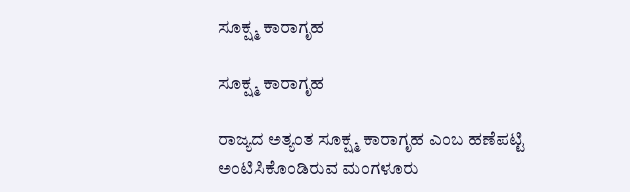ಸೂಕ್ಷ್ಮ ಕಾರಾಗೃಹ

ಸೂಕ್ಷ್ಮ ಕಾರಾಗೃಹ

ರಾಜ್ಯದ ಅತ್ಯಂತ ಸೂಕ್ಷ್ಮ ಕಾರಾಗೃಹ ಎಂಬ ಹಣೆಪಟ್ಟಿ ಅಂಟಿಸಿಕೊಂಡಿರುವ ಮಂಗಳೂರು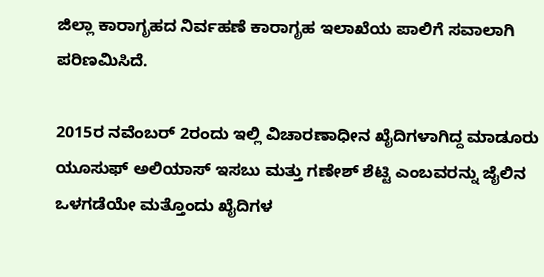ಜಿಲ್ಲಾ ಕಾರಾಗೃಹದ ನಿರ್ವಹಣೆ ಕಾರಾಗೃಹ ಇಲಾಖೆಯ ಪಾಲಿಗೆ ಸವಾಲಾಗಿ ಪರಿಣಮಿಸಿದೆ.

2015ರ ನವೆಂಬರ್ 2ರಂದು ಇಲ್ಲಿ ವಿಚಾರಣಾಧೀನ ಖೈದಿಗಳಾಗಿದ್ದ ಮಾಡೂರು ಯೂಸುಫ್ ಅಲಿಯಾಸ್ ಇಸಬು ಮತ್ತು ಗಣೇಶ್ ಶೆಟ್ಟಿ ಎಂಬವರನ್ನು ಜೈಲಿನ ಒಳಗಡೆಯೇ ಮತ್ತೊಂದು ಖೈದಿಗಳ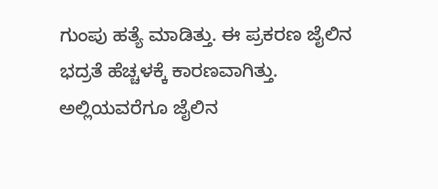ಗುಂಪು ಹತ್ಯೆ ಮಾಡಿತ್ತು. ಈ ಪ್ರಕರಣ ಜೈಲಿನ ಭದ್ರತೆ ಹೆಚ್ಚಳಕ್ಕೆ ಕಾರಣವಾಗಿತ್ತು. ಅಲ್ಲಿಯವರೆಗೂ ಜೈಲಿನ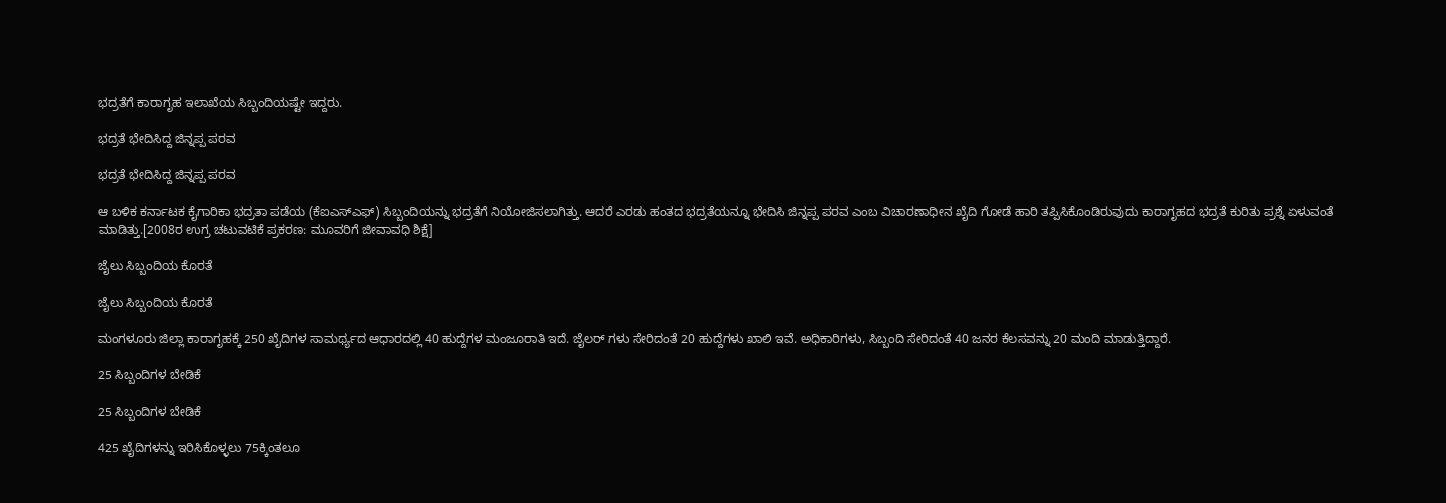ಭದ್ರತೆಗೆ ಕಾರಾಗೃಹ ಇಲಾಖೆಯ ಸಿಬ್ಬಂದಿಯಷ್ಟೇ ಇದ್ದರು.

ಭದ್ರತೆ ಭೇದಿಸಿದ್ದ ಜಿನ್ನಪ್ಪ ಪರವ

ಭದ್ರತೆ ಭೇದಿಸಿದ್ದ ಜಿನ್ನಪ್ಪ ಪರವ

ಆ ಬಳಿಕ ಕರ್ನಾಟಕ ಕೈಗಾರಿಕಾ ಭದ್ರತಾ ಪಡೆಯ (ಕೆಐಎಸ್ಎಫ್) ಸಿಬ್ಬಂದಿಯನ್ನು ಭದ್ರತೆಗೆ ನಿಯೋಜಿಸಲಾಗಿತ್ತು. ಆದರೆ ಎರಡು ಹಂತದ ಭದ್ರತೆಯನ್ನೂ ಭೇದಿಸಿ ಜಿನ್ನಪ್ಪ ಪರವ ಎಂಬ ವಿಚಾರಣಾಧೀನ ಖೈದಿ ಗೋಡೆ ಹಾರಿ ತಪ್ಪಿಸಿಕೊಂಡಿರುವುದು ಕಾರಾಗೃಹದ ಭದ್ರತೆ ಕುರಿತು ಪ್ರಶ್ನೆ ಏಳುವಂತೆ ಮಾಡಿತ್ತು.[2008ರ ಉಗ್ರ ಚಟುವಟಿಕೆ ಪ್ರಕರಣ: ಮೂವರಿಗೆ ಜೀವಾವಧಿ ಶಿಕ್ಷೆ]

ಜೈಲು ಸಿಬ್ಬಂದಿಯ ಕೊರತೆ

ಜೈಲು ಸಿಬ್ಬಂದಿಯ ಕೊರತೆ

ಮಂಗಳೂರು ಜಿಲ್ಲಾ ಕಾರಾಗೃಹಕ್ಕೆ 250 ಖೈದಿಗಳ ಸಾಮರ್ಥ್ಯದ ಆಧಾರದಲ್ಲಿ 40 ಹುದ್ದೆಗಳ ಮಂಜೂರಾತಿ ಇದೆ. ಜೈಲರ್ ಗಳು ಸೇರಿದಂತೆ 20 ಹುದ್ದೆಗಳು ಖಾಲಿ ಇವೆ. ಅಧಿಕಾರಿಗಳು, ಸಿಬ್ಬಂದಿ ಸೇರಿದಂತೆ 40 ಜನರ ಕೆಲಸವನ್ನು 20 ಮಂದಿ ಮಾಡುತ್ತಿದ್ದಾರೆ.

25 ಸಿಬ್ಬಂದಿಗಳ ಬೇಡಿಕೆ

25 ಸಿಬ್ಬಂದಿಗಳ ಬೇಡಿಕೆ

425 ಖೈದಿಗಳನ್ನು ಇರಿಸಿಕೊಳ್ಳಲು 75ಕ್ಕಿಂತಲೂ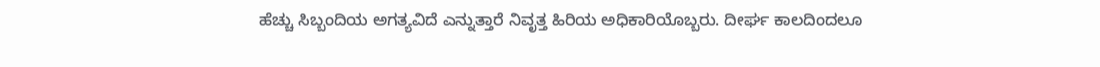ಹೆಚ್ಚು ಸಿಬ್ಬಂದಿಯ ಅಗತ್ಯವಿದೆ ಎನ್ನುತ್ತಾರೆ ನಿವೃತ್ತ ಹಿರಿಯ ಅಧಿಕಾರಿಯೊಬ್ಬರು. ದೀರ್ಘ ಕಾಲದಿಂದಲೂ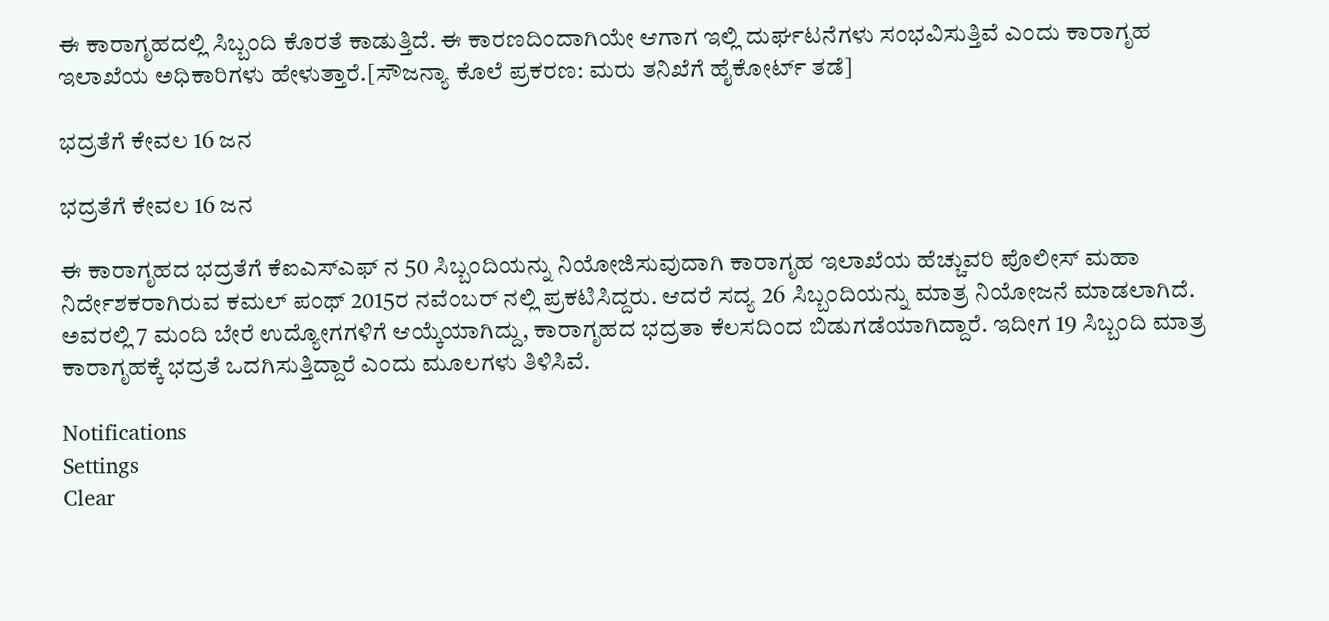ಈ ಕಾರಾಗೃಹದಲ್ಲಿ ಸಿಬ್ಬಂದಿ ಕೊರತೆ ಕಾಡುತ್ತಿದೆ. ಈ ಕಾರಣದಿಂದಾಗಿಯೇ ಆಗಾಗ ಇಲ್ಲಿ ದುರ್ಘಟನೆಗಳು ಸಂಭವಿಸುತ್ತಿವೆ ಎಂದು ಕಾರಾಗೃಹ ಇಲಾಖೆಯ ಅಧಿಕಾರಿಗಳು ಹೇಳುತ್ತಾರೆ.[ಸೌಜನ್ಯಾ ಕೊಲೆ ಪ್ರಕರಣ: ಮರು ತನಿಖೆಗೆ ಹೈಕೋರ್ಟ್ ತಡೆ]

ಭದ್ರತೆಗೆ ಕೇವಲ 16 ಜನ

ಭದ್ರತೆಗೆ ಕೇವಲ 16 ಜನ

ಈ ಕಾರಾಗೃಹದ ಭದ್ರತೆಗೆ ಕೆಐಎಸ್ಎಫ್ ನ 50 ಸಿಬ್ಬಂದಿಯನ್ನು ನಿಯೋಜಿಸುವುದಾಗಿ ಕಾರಾಗೃಹ ಇಲಾಖೆಯ ಹೆಚ್ಚುವರಿ ಪೊಲೀಸ್ ಮಹಾ ನಿರ್ದೇಶಕರಾಗಿರುವ ಕಮಲ್ ಪಂಥ್ 2015ರ ನವೆಂಬರ್ ನಲ್ಲಿ ಪ್ರಕಟಿಸಿದ್ದರು. ಆದರೆ ಸದ್ಯ 26 ಸಿಬ್ಬಂದಿಯನ್ನು ಮಾತ್ರ ನಿಯೋಜನೆ ಮಾಡಲಾಗಿದೆ. ಅವರಲ್ಲಿ 7 ಮಂದಿ ಬೇರೆ ಉದ್ಯೋಗಗಳಿಗೆ ಆಯ್ಕೆಯಾಗಿದ್ದು, ಕಾರಾಗೃಹದ ಭದ್ರತಾ ಕೆಲಸದಿಂದ ಬಿಡುಗಡೆಯಾಗಿದ್ದಾರೆ. ಇದೀಗ 19 ಸಿಬ್ಬಂದಿ ಮಾತ್ರ ಕಾರಾಗೃಹಕ್ಕೆ ಭದ್ರತೆ ಒದಗಿಸುತ್ತಿದ್ದಾರೆ ಎಂದು ಮೂಲಗಳು ತಿಳಿಸಿವೆ.

Notifications
Settings
Clear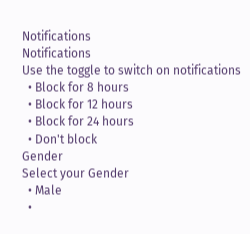Notifications
Notifications
Use the toggle to switch on notifications
  • Block for 8 hours
  • Block for 12 hours
  • Block for 24 hours
  • Don't block
Gender
Select your Gender
  • Male
  •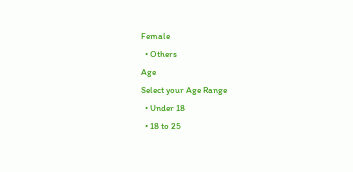Female
  • Others
Age
Select your Age Range
  • Under 18
  • 18 to 25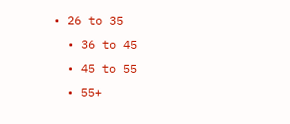• 26 to 35
  • 36 to 45
  • 45 to 55
  • 55+